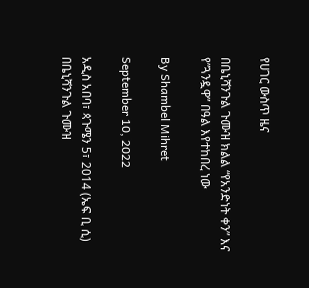የሀገር ውስጥ ዜና

በቤኒሻንጉል ጉሙዝ ክልል “የአንድነት ቀን” እና የ”ጓንዷዋ” በዓል እየተከበረ ነው

By Shambel Mihret

September 10, 2022

አዲስ አበባ፣ ጳጉሜን 5፣ 2014 (ኤፍ ቢ ሲ) በቤኒሻንጉል ጉሙዝ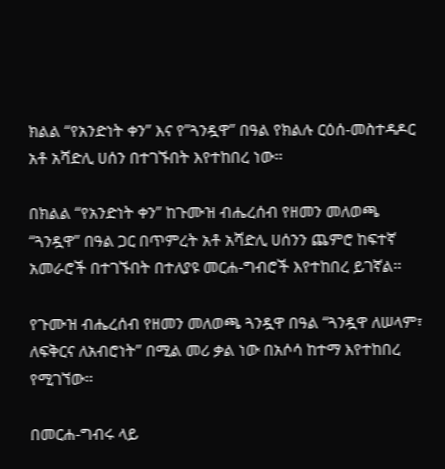ክልል “የአንድነት ቀን” እና የ”ጓንዷዋ” በዓል የክልሉ ርዕሰ-መስተዳዶር አቶ አሻድሊ ሀሰን በተገኙበት እየተከበረ ነው፡፡

በክልል “የአንድነት ቀን” ከጉሙዝ ብሔረሰብ የዘመን መለወጫ “ጓንዷዋ” በዓል ጋር በጥምረት አቶ አሻድሊ ሀሰንን ጨምሮ ከፍተኛ አመራሮች በተገኙበት በተለያዩ መርሐ-ግብሮች እየተከበረ ይገኛል፡፡

የጉሙዝ ብሔረሰብ የዘመን መለወጫ ጓንዷዋ በዓል “ጓንዷዋ ለሠላም፣ ለፍቅርና ለአብሮነት” በሚል መሪ ቃል ነው በአሶሳ ከተማ እየተከበረ የሚገኘው፡፡

በመርሐ-ግብሩ ላይ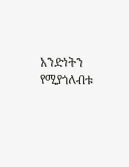አንድነትን የሚያጎለብቱ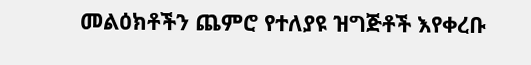መልዕክቶችን ጨምሮ የተለያዩ ዝግጅቶች እየቀረቡ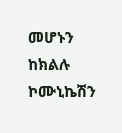መሆኑን ከክልሉ ኮሙኒኬሽን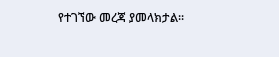የተገኘው መረጃ ያመላክታል፡፡